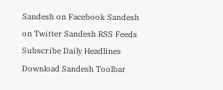Sandesh on Facebook Sandesh on Twitter Sandesh RSS Feeds Subscribe Daily Headlines Download Sandesh Toolbar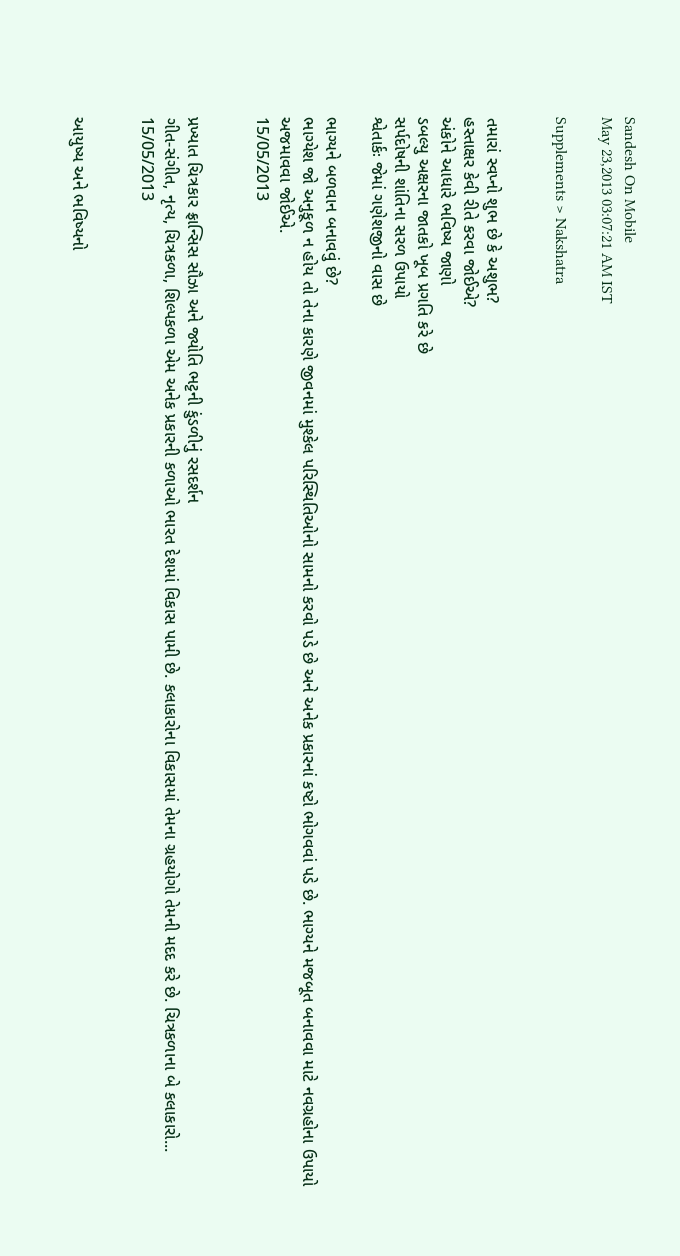Sandesh On Mobile
May 23,2013 03:07:21 AM IST

Supplements > Nakshatra


તમારાં સ્વપ્નો શુભ છે કે અશુભ?
હસ્તાક્ષર કેવી રીતે કરવા જોઈએ?
અંકોને આધારે ભવિષ્ય જાણો
ડબલ્યુ અક્ષરના જાતકો ખૂબ પ્રગતિ કરે છે
સર્પદોષની શાંતિના સરળ ઉપાયો
શ્વેતાર્કઃ જેમાં ગણેશજીનો વાસ છે

ભાગ્યને બળવાન બનાવવું છે?
ભાગ્યેશ જો અનુકૂળ ન હોય તો તેના કારણે જીવનમાં મુશ્કેલ પરિસ્થિતિઓનો સામનો કરવો પડે છે અને અનેક પ્રકારનાં કષ્ટો ભોગવવાં પડે છે. ભાગ્યને મજબૂત બનાવવા માટે નવગ્રહોના ઉપાયો અજમાવવા જોઈએ.
15/05/2013


પ્રખ્યાત ચિત્રકાર ફ્રાન્સિસ સૌઝા અને જ્યોતિ ભટ્ટની કુંડળીનું રસદર્શન
ગીત-સંગીત, નૃત્ય, ચિત્રકળા, શિલ્પકળા એમ અનેક પ્રકારની કળાઓ ભારત દેશમાં વિકાસ પામી છે. કલાકારોના વિકાસમાં તેમના ગ્રહયોગો તેમની મદદ કરે છે. ચિત્રકળાના બે કલાકારો...
15/05/2013


આયુષ્ય અને ભવિષ્યનો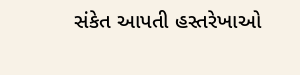સંકેત આપતી હસ્તરેખાઓ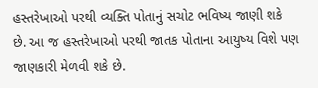હસ્તરેખાઓ પરથી વ્યક્તિ પોતાનું સચોટ ભવિષ્ય જાણી શકે છે. આ જ હસ્તરેખાઓ પરથી જાતક પોતાના આયુષ્ય વિશે પણ જાણકારી મેળવી શકે છે.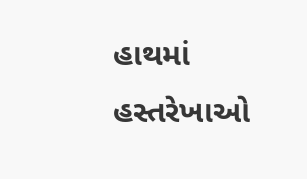હાથમાં હસ્તરેખાઓ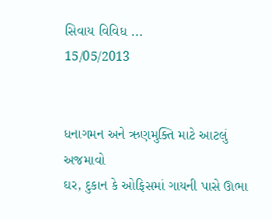સિવાય વિવિધ ...
15/05/2013


ધનાગમન અને ઋણમુક્તિ માટે આટલું અજમાવો
ઘર, દુકાન કે ઓફિસમાં ગાયની પાસે ઊભા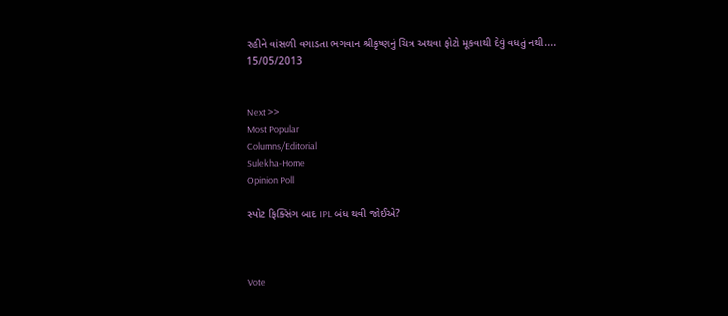રહીને વાંસળી વગાડતા ભગવાન શ્રીકૃષ્ણનું ચિત્ર અથવા ફોટો મૂકવાથી દેવું વધતું નથી....
15/05/2013


Next >>
Most Popular
Columns/Editorial
Sulekha-Home
Opinion Poll

સ્પોટ ફિક્સિંગ બાદ IPL બંધ થવી જોઈએ?



Vote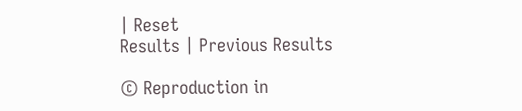| Reset
Results | Previous Results

© Reproduction in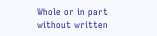Whole or in part without written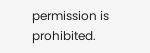permission is prohibited.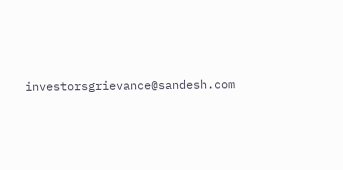investorsgrievance@sandesh.com